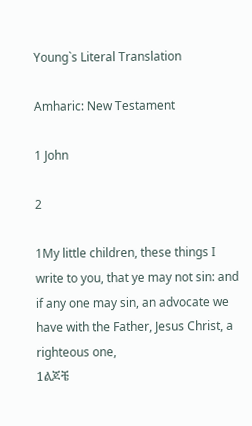Young`s Literal Translation

Amharic: New Testament

1 John

2

1My little children, these things I write to you, that ye may not sin: and if any one may sin, an advocate we have with the Father, Jesus Christ, a righteous one,
1ልጆቼ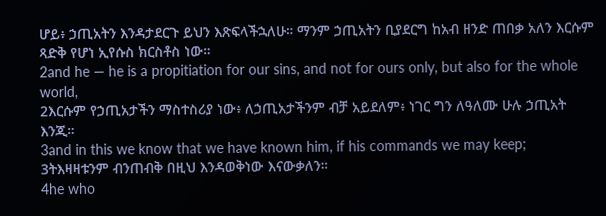ሆይ፥ ኃጢአትን እንዳታደርጉ ይህን እጽፍላችኋለሁ። ማንም ኃጢአትን ቢያደርግ ከአብ ዘንድ ጠበቃ አለን እርሱም ጻድቅ የሆነ ኢየሱስ ክርስቶስ ነው።
2and he — he is a propitiation for our sins, and not for ours only, but also for the whole world,
2እርሱም የኃጢአታችን ማስተስሪያ ነው፥ ለኃጢአታችንም ብቻ አይደለም፥ ነገር ግን ለዓለሙ ሁሉ ኃጢአት እንጂ።
3and in this we know that we have known him, if his commands we may keep;
3ትእዛዛቱንም ብንጠብቅ በዚህ እንዳወቅነው እናውቃለን።
4he who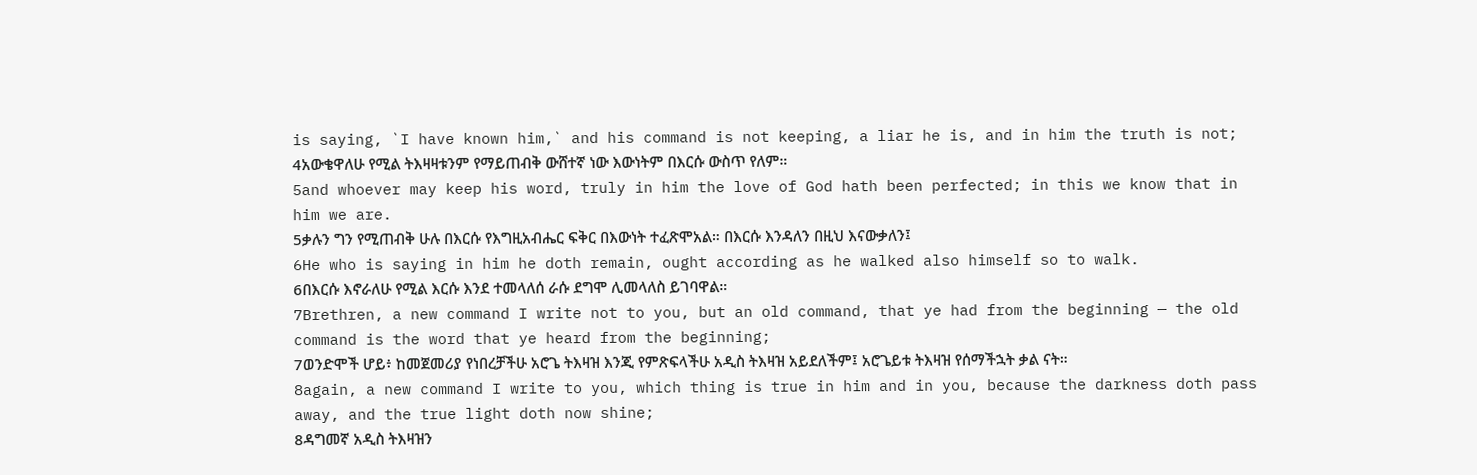is saying, `I have known him,` and his command is not keeping, a liar he is, and in him the truth is not;
4አውቄዋለሁ የሚል ትእዛዛቱንም የማይጠብቅ ውሸተኛ ነው እውነትም በእርሱ ውስጥ የለም።
5and whoever may keep his word, truly in him the love of God hath been perfected; in this we know that in him we are.
5ቃሉን ግን የሚጠብቅ ሁሉ በእርሱ የእግዚአብሔር ፍቅር በእውነት ተፈጽሞአል። በእርሱ እንዳለን በዚህ እናውቃለን፤
6He who is saying in him he doth remain, ought according as he walked also himself so to walk.
6በእርሱ እኖራለሁ የሚል እርሱ እንደ ተመላለሰ ራሱ ደግሞ ሊመላለስ ይገባዋል።
7Brethren, a new command I write not to you, but an old command, that ye had from the beginning — the old command is the word that ye heard from the beginning;
7ወንድሞች ሆይ፥ ከመጀመሪያ የነበረቻችሁ አሮጌ ትእዛዝ እንጂ የምጽፍላችሁ አዲስ ትእዛዝ አይደለችም፤ አሮጌይቱ ትእዛዝ የሰማችኋት ቃል ናት።
8again, a new command I write to you, which thing is true in him and in you, because the darkness doth pass away, and the true light doth now shine;
8ዳግመኛ አዲስ ትእዛዝን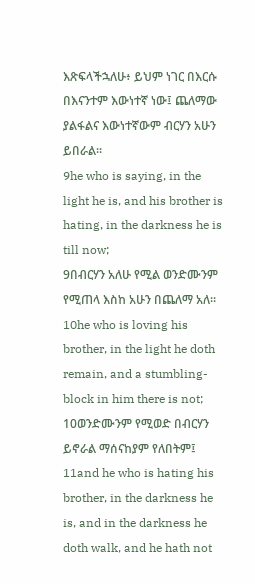እጽፍላችኋለሁ፥ ይህም ነገር በእርሱ በእናንተም እውነተኛ ነው፤ ጨለማው ያልፋልና እውነተኛውም ብርሃን አሁን ይበራል።
9he who is saying, in the light he is, and his brother is hating, in the darkness he is till now;
9በብርሃን አለሁ የሚል ወንድሙንም የሚጠላ እስከ አሁን በጨለማ አለ።
10he who is loving his brother, in the light he doth remain, and a stumbling-block in him there is not;
10ወንድሙንም የሚወድ በብርሃን ይኖራል ማሰናከያም የለበትም፤
11and he who is hating his brother, in the darkness he is, and in the darkness he doth walk, and he hath not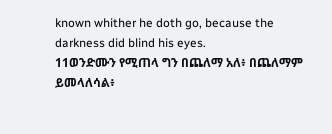known whither he doth go, because the darkness did blind his eyes.
11ወንድሙን የሚጠላ ግን በጨለማ አለ፥ በጨለማም ይመላለሳል፥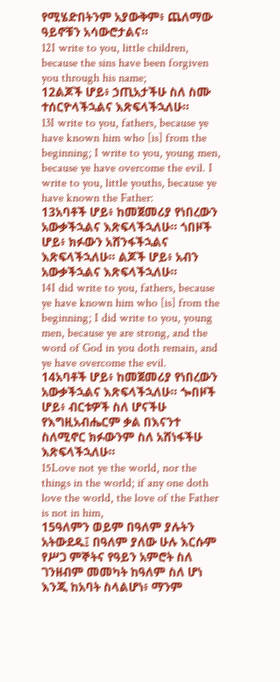የሚሄድበትንም አያውቅም፥ ጨለማው ዓይኖቹን አሳውሮታልና።
12I write to you, little children, because the sins have been forgiven you through his name;
12ልጆች ሆይ፥ ኃጢአታችሁ ስለ ስሙ ተሰርዮላችኋልና እጽፍላችኋለሁ።
13I write to you, fathers, because ye have known him who [is] from the beginning; I write to you, young men, because ye have overcome the evil. I write to you, little youths, because ye have known the Father:
13አባቶች ሆይ፥ ከመጀመሪያ የነበረውን አውቃችኋልና እጽፍላችኋለሁ። ጎበዞች ሆይ፥ ክፉውን አሸንፋችኋልና እጽፍላችኋለሁ። ልጆች ሆይ፥ አብን አውቃችኋልና እጽፍላችኋለሁ።
14I did write to you, fathers, because ye have known him who [is] from the beginning; I did write to you, young men, because ye are strong, and the word of God in you doth remain, and ye have overcome the evil.
14አባቶች ሆይ፥ ከመጀመሪያ የነበረውን አውቃችኋልና እጽፍላችኋለሁ። ጐበዞች ሆይ፥ ብርቱዎች ስለ ሆናችሁ የእግዚአብሔርም ቃል በእናንተ ስለሚኖር ክፉውንም ስለ አሸነፋችሁ እጽፍላችኋለሁ።
15Love not ye the world, nor the things in the world; if any one doth love the world, the love of the Father is not in him,
15ዓለምን ወይም በዓለም ያሉትን አትውደዱ፤ በዓለም ያለው ሁሉ እርሱም የሥጋ ምኞትና የዓይን አምሮት ስለ ገንዘብም መመካት ከዓለም ስለ ሆነ እንጂ ከአባት ስላልሆነ፥ ማንም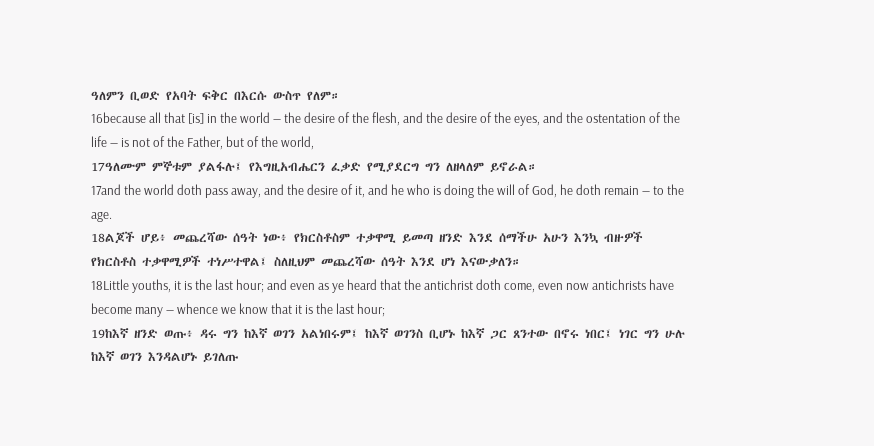ዓለምን ቢወድ የአባት ፍቅር በእርሱ ውስጥ የለም።
16because all that [is] in the world — the desire of the flesh, and the desire of the eyes, and the ostentation of the life — is not of the Father, but of the world,
17ዓለሙም ምኞቱም ያልፋሉ፤ የእግዚአብሔርን ፈቃድ የሚያደርግ ግን ለዘላለም ይኖራል።
17and the world doth pass away, and the desire of it, and he who is doing the will of God, he doth remain — to the age.
18ልጆች ሆይ፥ መጨረሻው ሰዓት ነው፥ የክርስቶስም ተቃዋሚ ይመጣ ዘንድ እንደ ሰማችሁ አሁን እንኳ ብዙዎች የክርስቶስ ተቃዋሚዎች ተነሥተዋል፤ ስለዚህም መጨረሻው ሰዓት እንደ ሆነ እናውቃለን።
18Little youths, it is the last hour; and even as ye heard that the antichrist doth come, even now antichrists have become many — whence we know that it is the last hour;
19ከእኛ ዘንድ ወጡ፥ ዳሩ ግን ከእኛ ወገን አልነበሩም፤ ከእኛ ወገንስ ቢሆኑ ከእኛ ጋር ጸንተው በኖሩ ነበር፤ ነገር ግን ሁሉ ከእኛ ወገን እንዳልሆኑ ይገለጡ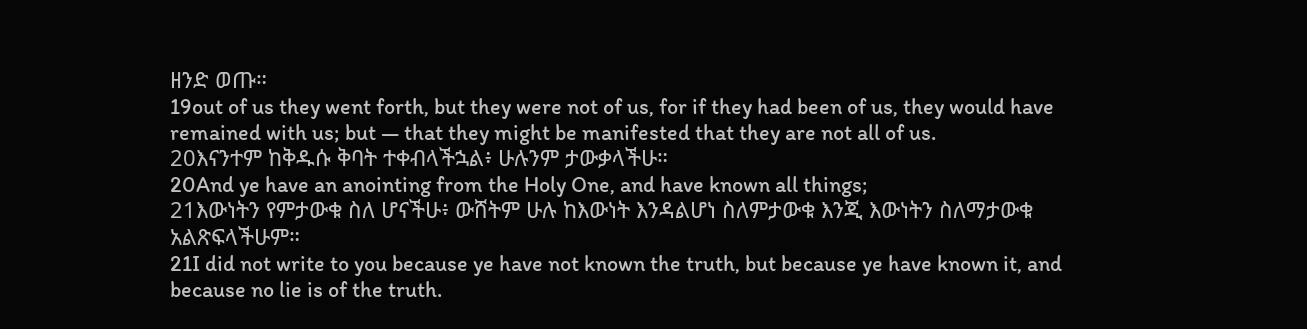ዘንድ ወጡ።
19out of us they went forth, but they were not of us, for if they had been of us, they would have remained with us; but — that they might be manifested that they are not all of us.
20እናንተም ከቅዱሱ ቅባት ተቀብላችኋል፥ ሁሉንም ታውቃላችሁ።
20And ye have an anointing from the Holy One, and have known all things;
21እውነትን የምታውቁ ስለ ሆናችሁ፥ ውሸትም ሁሉ ከእውነት እንዳልሆነ ስለምታውቁ እንጂ እውነትን ስለማታውቁ አልጽፍላችሁም።
21I did not write to you because ye have not known the truth, but because ye have known it, and because no lie is of the truth.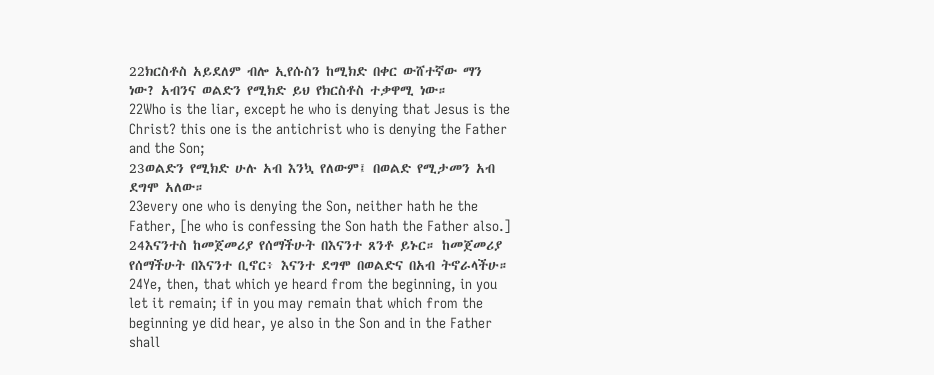22ክርስቶስ አይደለም ብሎ ኢየሱስን ከሚክድ በቀር ውሸተኛው ማን ነው? አብንና ወልድን የሚክድ ይህ የክርስቶስ ተቃዋሚ ነው።
22Who is the liar, except he who is denying that Jesus is the Christ? this one is the antichrist who is denying the Father and the Son;
23ወልድን የሚክድ ሁሉ አብ እንኳ የለውም፤ በወልድ የሚታመን አብ ደግሞ አለው።
23every one who is denying the Son, neither hath he the Father, [he who is confessing the Son hath the Father also.]
24እናንተስ ከመጀመሪያ የሰማችሁት በእናንተ ጸንቶ ይኑር። ከመጀመሪያ የሰማችሁት በእናንተ ቢኖር፥ እናንተ ደግሞ በወልድና በአብ ትኖራላችሁ።
24Ye, then, that which ye heard from the beginning, in you let it remain; if in you may remain that which from the beginning ye did hear, ye also in the Son and in the Father shall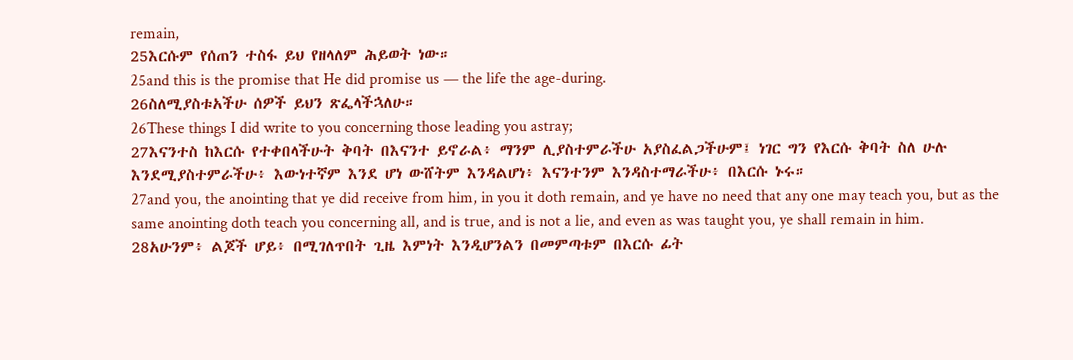remain,
25እርሱም የሰጠን ተስፋ ይህ የዘላለም ሕይወት ነው።
25and this is the promise that He did promise us — the life the age-during.
26ስለሚያስቱአችሁ ሰዎች ይህን ጽፌላችኋለሁ።
26These things I did write to you concerning those leading you astray;
27እናንተስ ከእርሱ የተቀበላችሁት ቅባት በእናንተ ይኖራል፥ ማንም ሊያስተምራችሁ አያስፈልጋችሁም፤ ነገር ግን የእርሱ ቅባት ስለ ሁሉ እንደሚያስተምራችሁ፥ እውነተኛም እንደ ሆነ ውሸትም እንዳልሆነ፥ እናንተንም እንዳስተማራችሁ፥ በእርሱ ኑሩ።
27and you, the anointing that ye did receive from him, in you it doth remain, and ye have no need that any one may teach you, but as the same anointing doth teach you concerning all, and is true, and is not a lie, and even as was taught you, ye shall remain in him.
28አሁንም፥ ልጆች ሆይ፥ በሚገለጥበት ጊዜ እምነት እንዲሆንልን በመምጣቱም በእርሱ ፊት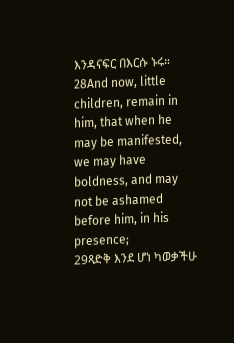እንዳናፍር በእርሱ ኑሩ።
28And now, little children, remain in him, that when he may be manifested, we may have boldness, and may not be ashamed before him, in his presence;
29ጻድቅ እንደ ሆነ ካወቃችሁ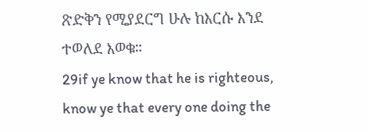ጽድቅን የሚያደርግ ሁሉ ከእርሱ እንደ ተወለደ እወቁ።
29if ye know that he is righteous, know ye that every one doing the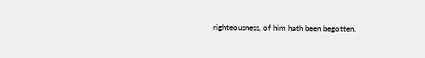righteousness, of him hath been begotten.